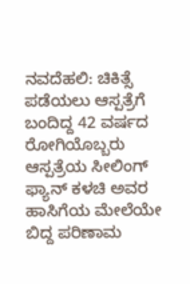ನವದೆಹಲಿ: ಚಿಕಿತ್ಸೆ ಪಡೆಯಲು ಆಸ್ಪತ್ರೆಗೆ ಬಂದಿದ್ದ 42 ವರ್ಷದ ರೋಗಿಯೊಬ್ಬರು ಆಸ್ಪತ್ರೆಯ ಸೀಲಿಂಗ್ ಫ್ಯಾನ್ ಕಳಚಿ ಅವರ ಹಾಸಿಗೆಯ ಮೇಲೆಯೇ ಬಿದ್ದ ಪರಿಣಾಮ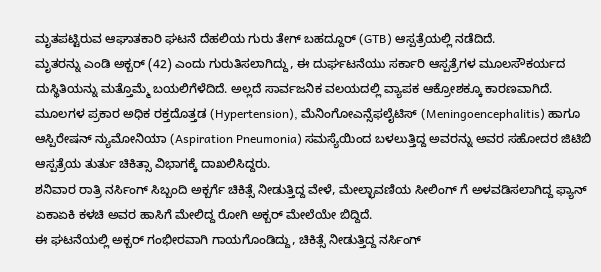ಮೃತಪಟ್ಟಿರುವ ಆಘಾತಕಾರಿ ಘಟನೆ ದೆಹಲಿಯ ಗುರು ತೇಗ್ ಬಹದ್ದೂರ್ (GTB) ಆಸ್ಪತ್ರೆಯಲ್ಲಿ ನಡೆದಿದೆ.
ಮೃತರನ್ನು ಎಂಡಿ ಅಕ್ಬರ್ (42) ಎಂದು ಗುರುತಿಸಲಾಗಿದ್ದು, ಈ ದುರ್ಘಟನೆಯು ಸರ್ಕಾರಿ ಆಸ್ಪತ್ರೆಗಳ ಮೂಲಸೌಕರ್ಯದ ದುಸ್ಥಿತಿಯನ್ನು ಮತ್ತೊಮ್ಮೆ ಬಯಲಿಗೆಳೆದಿದೆ. ಅಲ್ಲದೆ ಸಾರ್ವಜನಿಕ ವಲಯದಲ್ಲಿ ವ್ಯಾಪಕ ಆಕ್ರೋಶಕ್ಕೂ ಕಾರಣವಾಗಿದೆ.
ಮೂಲಗಳ ಪ್ರಕಾರ ಅಧಿಕ ರಕ್ತದೊತ್ತಡ (Hypertension), ಮೆನಿಂಗೋಎನ್ಸೆಫಲೈಟಿಸ್ (Meningoencephalitis) ಹಾಗೂ ಆಸ್ಪಿರೇಷನ್ ನ್ಯುಮೋನಿಯಾ (Aspiration Pneumonia) ಸಮಸ್ಯೆಯಿಂದ ಬಳಲುತ್ತಿದ್ದ ಅವರನ್ನು ಅವರ ಸಹೋದರ ಜಿಟಿಬಿ ಆಸ್ಪತ್ರೆಯ ತುರ್ತು ಚಿಕಿತ್ಸಾ ವಿಭಾಗಕ್ಕೆ ದಾಖಲಿಸಿದ್ದರು.
ಶನಿವಾರ ರಾತ್ರಿ ನರ್ಸಿಂಗ್ ಸಿಬ್ಬಂದಿ ಅಕ್ಬರ್ಗೆ ಚಿಕಿತ್ಸೆ ನೀಡುತ್ತಿದ್ದ ವೇಳೆ, ಮೇಲ್ಛಾವಣಿಯ ಸೀಲಿಂಗ್ ಗೆ ಅಳವಡಿಸಲಾಗಿದ್ದ ಫ್ಯಾನ್ ಏಕಾಏಕಿ ಕಳಚಿ ಅವರ ಹಾಸಿಗೆ ಮೇಲಿದ್ದ ರೋಗಿ ಅಕ್ಬರ್ ಮೇಲೆಯೇ ಬಿದ್ದಿದೆ.
ಈ ಘಟನೆಯಲ್ಲಿ ಅಕ್ಬರ್ ಗಂಭೀರವಾಗಿ ಗಾಯಗೊಂಡಿದ್ದು, ಚಿಕಿತ್ಸೆ ನೀಡುತ್ತಿದ್ದ ನರ್ಸಿಂಗ್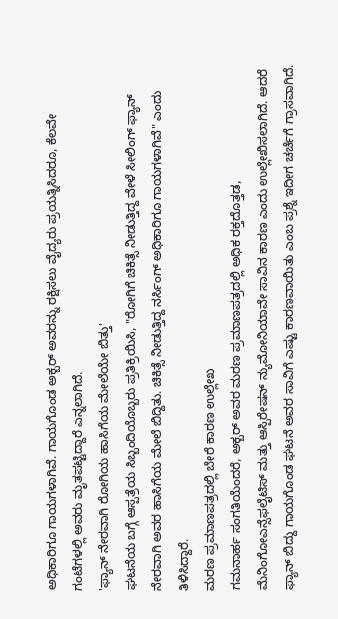ಅಧಿಕಾರಿಗೂ ಗಾಯಗಳಾಗಿವೆ. ಗಾಯಗೊಂಡ ಅಕ್ಬರ್ ಅವರನ್ನು ರಕ್ಷಿಸಲು ವೈದ್ಯರು ಪ್ರಯತ್ನಿಸಿದರೂ, ಕೆಲವೇ ಗಂಟೆಗಳಲ್ಲಿ ಅವರು ಮೃತಪಟ್ಟಿದ್ದಾರೆ ಎನ್ನಲಾಗಿದೆ.
'ಫ್ಯಾನ್ ನೇರವಾಗಿ ರೋಗಿಯ ಹಾಸಿಗೆಯ ಮೇಲೆಯೇ ಬಿತ್ತು'
ಘಟನೆಯ ಬಗ್ಗೆ ಆಸ್ಪತ್ರೆಯ ಸಿಬ್ಬಂದಿಯೊಬ್ಬರು ಪ್ರತಿಕ್ರಿಯಿಸಿ, "ರೋಗಿಗೆ ಚಿಕಿತ್ಸೆ ನೀಡುತ್ತಿದ್ದ ವೇಳೆ ಸೀಲಿಂಗ್ ಫ್ಯಾನ್ ನೇರವಾಗಿ ಅವರ ಹಾಸಿಗೆಯ ಮೇಲೆ ಬಿದ್ದಿತು. ಚಿಕಿತ್ಸೆ ನೀಡುತ್ತಿದ್ದ ನರ್ಸಿಂಗ್ ಅಧಿಕಾರಿಗೂ ಗಾಯಗಳಾಗಿವೆ" ಎಂದು ತಿಳಿಸಿದ್ದಾರೆ.
ಮರಣ ಪ್ರಮಾಣಪತ್ರದಲ್ಲಿ ಬೇರೆ ಕಾರಣ ಉಲ್ಲೇಖ
ಗಮನಾರ್ಹ ಸಂಗತಿಯೆಂದರೆ, ಅಕ್ಬರ್ ಅವರ ಮರಣ ಪ್ರಮಾಣಪತ್ರದಲ್ಲಿ ಅಧಿಕ ರಕ್ತದೊತ್ತಡ, ಮೆನಿಂಗೋಎನ್ಸೆಫಲೈಟಿಸ್ ಮತ್ತು ಆಸ್ಪಿರೇಷನ್ ನ್ಯುಮೋನಿಯಾವೇ ಸಾವಿನ ಕಾರಣ ಎಂದು ಉಲ್ಲೇಖಿಸಲಾಗಿದೆ. ಆದರೆ ಫ್ಯಾನ್ ಬಿದ್ದು ಗಾಯಗೊಂಡ ಘಟನೆ ಅವರ ಸಾವಿಗೆ ಎಷ್ಟು ಕಾರಣವಾಯಿತು ಎಂಬ ಪ್ರಶ್ನೆ ಇದೀಗ ಚರ್ಚೆಗೆ ಗ್ರಾಸವಾಗಿದೆ.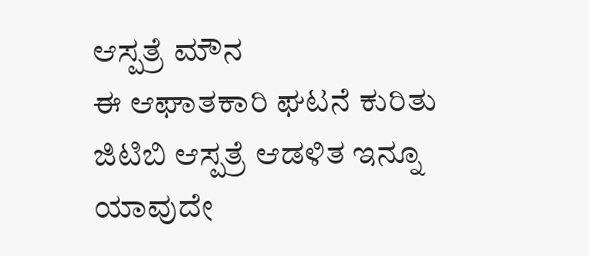ಆಸ್ಪತ್ರೆ ಮೌನ
ಈ ಆಘಾತಕಾರಿ ಘಟನೆ ಕುರಿತು ಜಿಟಿಬಿ ಆಸ್ಪತ್ರೆ ಆಡಳಿತ ಇನ್ನೂ ಯಾವುದೇ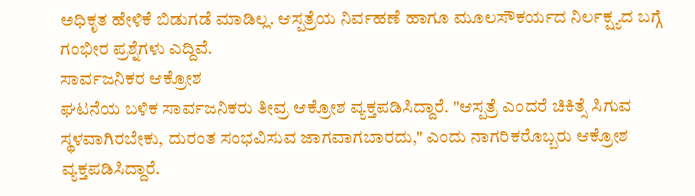ಅಧಿಕೃತ ಹೇಳಿಕೆ ಬಿಡುಗಡೆ ಮಾಡಿಲ್ಲ. ಆಸ್ಪತ್ರೆಯ ನಿರ್ವಹಣೆ ಹಾಗೂ ಮೂಲಸೌಕರ್ಯದ ನಿರ್ಲಕ್ಷ್ಯದ ಬಗ್ಗೆ ಗಂಭೀರ ಪ್ರಶ್ನೆಗಳು ಎದ್ದಿವೆ.
ಸಾರ್ವಜನಿಕರ ಆಕ್ರೋಶ
ಘಟನೆಯ ಬಳಿಕ ಸಾರ್ವಜನಿಕರು ತೀವ್ರ ಆಕ್ರೋಶ ವ್ಯಕ್ತಪಡಿಸಿದ್ದಾರೆ. "ಆಸ್ಪತ್ರೆ ಎಂದರೆ ಚಿಕಿತ್ಸೆ ಸಿಗುವ ಸ್ಥಳವಾಗಿರಬೇಕು, ದುರಂತ ಸಂಭವಿಸುವ ಜಾಗವಾಗಬಾರದು," ಎಂದು ನಾಗರಿಕರೊಬ್ಬರು ಆಕ್ರೋಶ ವ್ಯಕ್ತಪಡಿಸಿದ್ದಾರೆ.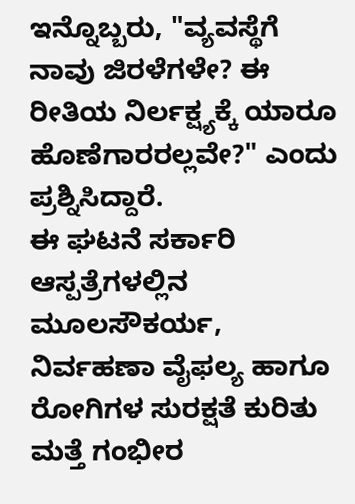ಇನ್ನೊಬ್ಬರು, "ವ್ಯವಸ್ಥೆಗೆ ನಾವು ಜಿರಳೆಗಳೇ? ಈ ರೀತಿಯ ನಿರ್ಲಕ್ಷ್ಯಕ್ಕೆ ಯಾರೂ ಹೊಣೆಗಾರರಲ್ಲವೇ?" ಎಂದು ಪ್ರಶ್ನಿಸಿದ್ದಾರೆ.
ಈ ಘಟನೆ ಸರ್ಕಾರಿ ಆಸ್ಪತ್ರೆಗಳಲ್ಲಿನ ಮೂಲಸೌಕರ್ಯ, ನಿರ್ವಹಣಾ ವೈಫಲ್ಯ ಹಾಗೂ ರೋಗಿಗಳ ಸುರಕ್ಷತೆ ಕುರಿತು ಮತ್ತೆ ಗಂಭೀರ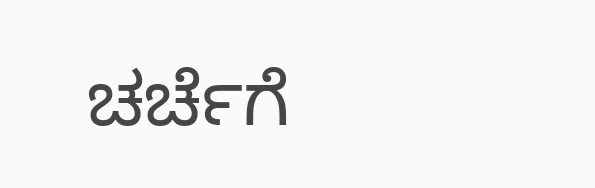ಚರ್ಚೆಗೆ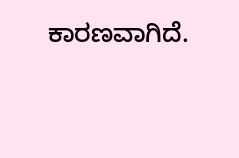ಕಾರಣವಾಗಿದೆ.